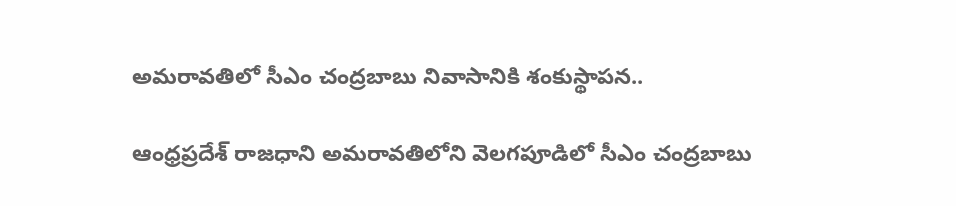అమరావతిలో సీఎం చంద్రబాబు నివాసానికి శంకుస్థాపన..

ఆంధ్రప్రదేశ్ రాజధాని అమరావతిలోని వెలగపూడిలో సీఎం చంద్రబాబు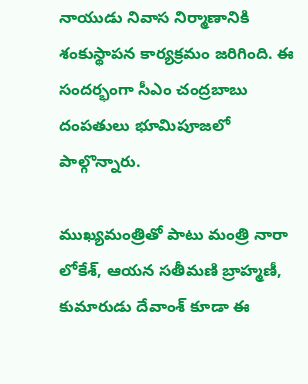నాయుడు నివాస నిర్మాణానికి శంకుస్థాపన కార్యక్రమం జరిగింది. ఈ సందర్భంగా సీఎం చంద్రబాబు దంపతులు భూమిపూజలో పాల్గొన్నారు.

ముఖ్యమంత్రితో పాటు మంత్రి నారా లోకేశ్, ఆయన సతీమణి బ్రాహ్మణీ, కుమారుడు దేవాంశ్ కూడా ఈ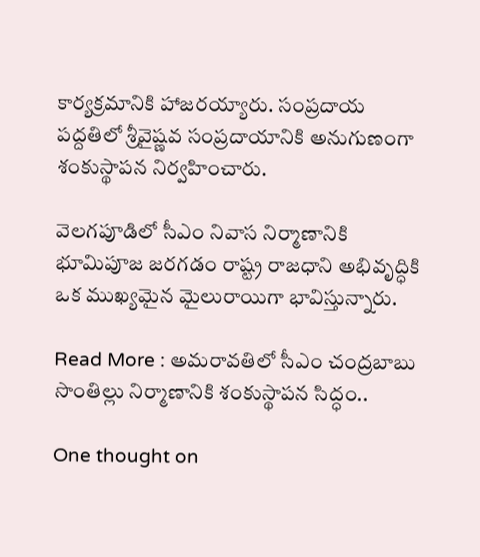కార్యక్రమానికి హాజరయ్యారు. సంప్రదాయ పద్దతిలో శ్రీవైష్ణవ సంప్రదాయానికి అనుగుణంగా శంకుస్థాపన నిర్వహించారు.

వెలగపూడిలో సీఎం నివాస నిర్మాణానికి భూమిపూజ జరగడం రాష్ట్ర రాజధాని అభివృద్ధికి ఒక ముఖ్యమైన మైలురాయిగా భావిస్తున్నారు.

Read More : అమరావతిలో సీఎం చంద్రబాబు సొంతిల్లు నిర్మాణానికి శంకుస్థాపన సిద్ధం..

One thought on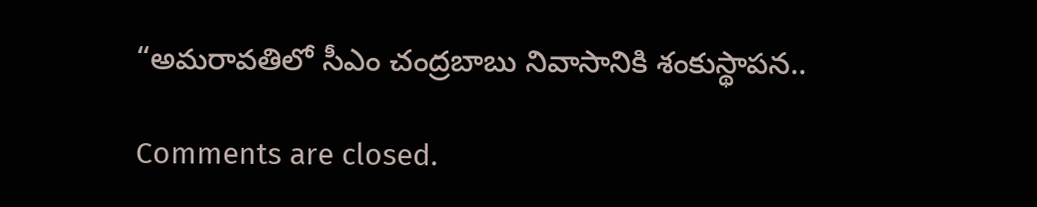“అమరావతిలో సీఎం చంద్రబాబు నివాసానికి శంకుస్థాపన..

Comments are closed.